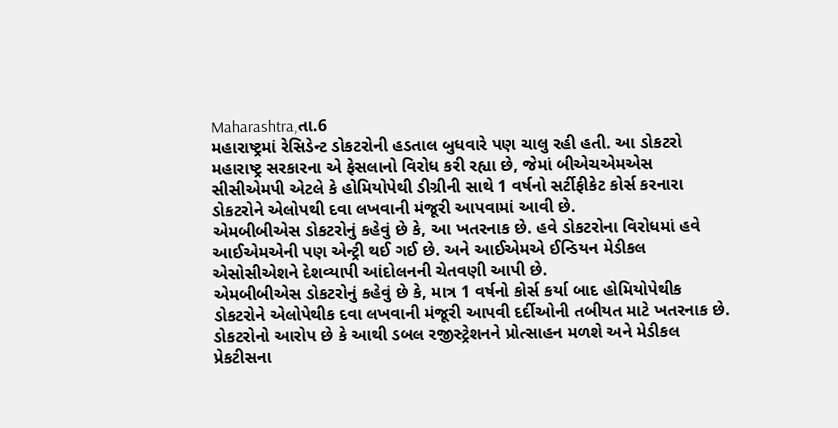Maharashtra,તા.6
મહારાષ્ટ્રમાં રેસિડેન્ટ ડોકટરોની હડતાલ બુધવારે પણ ચાલુ રહી હતી. આ ડોકટરો મહારાષ્ટ્ર સરકારના એ ફેસલાનો વિરોધ કરી રહ્યા છે, જેમાં બીએચએમએસ સીસીએમપી એટલે કે હોમિયોપેથી ડીગ્રીની સાથે 1 વર્ષનો સર્ટીફીકેટ કોર્સ કરનારા ડોકટરોને એલોપથી દવા લખવાની મંજૂરી આપવામાં આવી છે.
એમબીબીએસ ડોકટરોનું કહેવું છે કે, આ ખતરનાક છે. હવે ડોકટરોના વિરોધમાં હવે આઈએમએની પણ એન્ટ્રી થઈ ગઈ છે. અને આઈએમએ ઈન્ડિયન મેડીકલ એસોસીએશને દેશવ્યાપી આંદોલનની ચેતવણી આપી છે.
એમબીબીએસ ડોકટરોનું કહેવું છે કે, માત્ર 1 વર્ષનો કોર્સ કર્યા બાદ હોમિયોપેથીક ડોકટરોને એલોપેથીક દવા લખવાની મંજૂરી આપવી દર્દીઓની તબીયત માટે ખતરનાક છે. ડોકટરોનો આરોપ છે કે આથી ડબલ રજીસ્ટ્રેશનને પ્રોત્સાહન મળશે અને મેડીકલ પ્રેકટીસના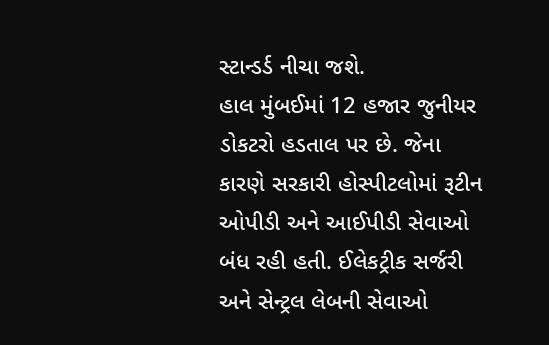સ્ટાન્ડર્ડ નીચા જશે.
હાલ મુંબઈમાં 12 હજાર જુનીયર ડોકટરો હડતાલ પર છે. જેના કારણે સરકારી હોસ્પીટલોમાં રૂટીન ઓપીડી અને આઈપીડી સેવાઓ બંધ રહી હતી. ઈલેકટ્રીક સર્જરી અને સેન્ટ્રલ લેબની સેવાઓ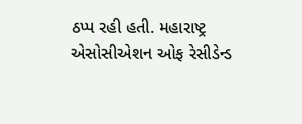ઠપ્પ રહી હતી. મહારાષ્ટ્ર એસોસીએશન ઓફ રેસીડેન્ડ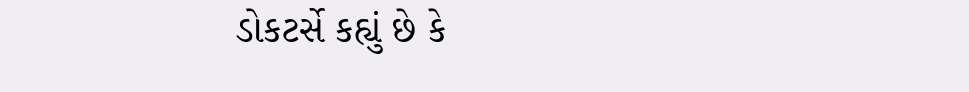ડોકટર્સે કહ્યું છે કે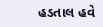હડતાલ હવે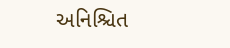અનિશ્ચિત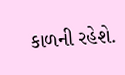કાળની રહેશે.